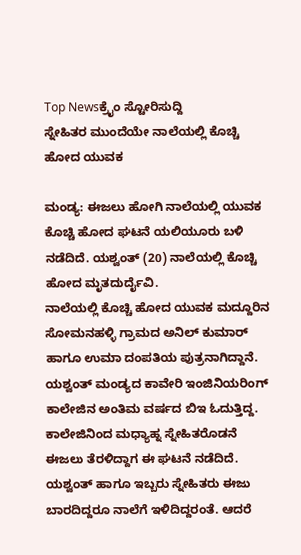Top Newsಕ್ರೈಂ ಸ್ಟೋರಿಸುದ್ದಿ
ಸ್ನೇಹಿತರ ಮುಂದೆಯೇ ನಾಲೆಯಲ್ಲಿ ಕೊಚ್ಚಿ ಹೋದ ಯುವಕ

ಮಂಡ್ಯ: ಈಜಲು ಹೋಗಿ ನಾಲೆಯಲ್ಲಿ ಯುವಕ ಕೊಚ್ಚಿ ಹೋದ ಘಟನೆ ಯಲಿಯೂರು ಬಳಿ ನಡೆದಿದೆ. ಯಶ್ವಂತ್ (20) ನಾಲೆಯಲ್ಲಿ ಕೊಚ್ಚಿ ಹೋದ ಮೃತದುರ್ದೈವಿ.
ನಾಲೆಯಲ್ಲಿ ಕೊಚ್ಚಿ ಹೋದ ಯುವಕ ಮದ್ದೂರಿನ ಸೋಮನಹಳ್ಳಿ ಗ್ರಾಮದ ಅನಿಲ್ ಕುಮಾರ್ ಹಾಗೂ ಉಮಾ ದಂಪತಿಯ ಪುತ್ರನಾಗಿದ್ದಾನೆ. ಯಶ್ವಂತ್ ಮಂಡ್ಯದ ಕಾವೇರಿ ಇಂಜಿನಿಯರಿಂಗ್ ಕಾಲೇಜಿನ ಅಂತಿಮ ವರ್ಷದ ಬಿಇ ಓದುತ್ತಿದ್ದ. ಕಾಲೇಜಿನಿಂದ ಮಧ್ಯಾಹ್ನ ಸ್ನೇಹಿತರೊಡನೆ ಈಜಲು ತೆರಳಿದ್ದಾಗ ಈ ಘಟನೆ ನಡೆದಿದೆ.
ಯಶ್ವಂತ್ ಹಾಗೂ ಇಬ್ಬರು ಸ್ನೇಹಿತರು ಈಜು ಬಾರದಿದ್ದರೂ ನಾಲೆಗೆ ಇಳಿದಿದ್ದರಂತೆ. ಆದರೆ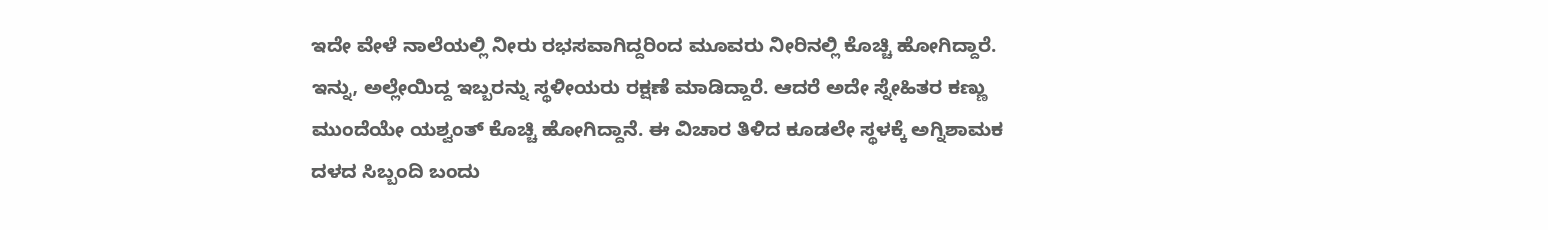ಇದೇ ವೇಳೆ ನಾಲೆಯಲ್ಲಿ ನೀರು ರಭಸವಾಗಿದ್ದರಿಂದ ಮೂವರು ನೀರಿನಲ್ಲಿ ಕೊಚ್ಚಿ ಹೋಗಿದ್ದಾರೆ. ಇನ್ನು, ಅಲ್ಲೇಯಿದ್ದ ಇಬ್ಬರನ್ನು ಸ್ಥಳೀಯರು ರಕ್ಷಣೆ ಮಾಡಿದ್ದಾರೆ. ಆದರೆ ಅದೇ ಸ್ನೇಹಿತರ ಕಣ್ಣು ಮುಂದೆಯೇ ಯಶ್ವಂತ್ ಕೊಚ್ಚಿ ಹೋಗಿದ್ದಾನೆ. ಈ ವಿಚಾರ ತಿಳಿದ ಕೂಡಲೇ ಸ್ಥಳಕ್ಕೆ ಅಗ್ನಿಶಾಮಕ ದಳದ ಸಿಬ್ಬಂದಿ ಬಂದು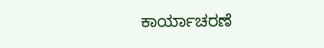ಕಾರ್ಯಾಚರಣೆ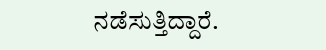ನಡೆಸುತ್ತಿದ್ದಾರೆ.